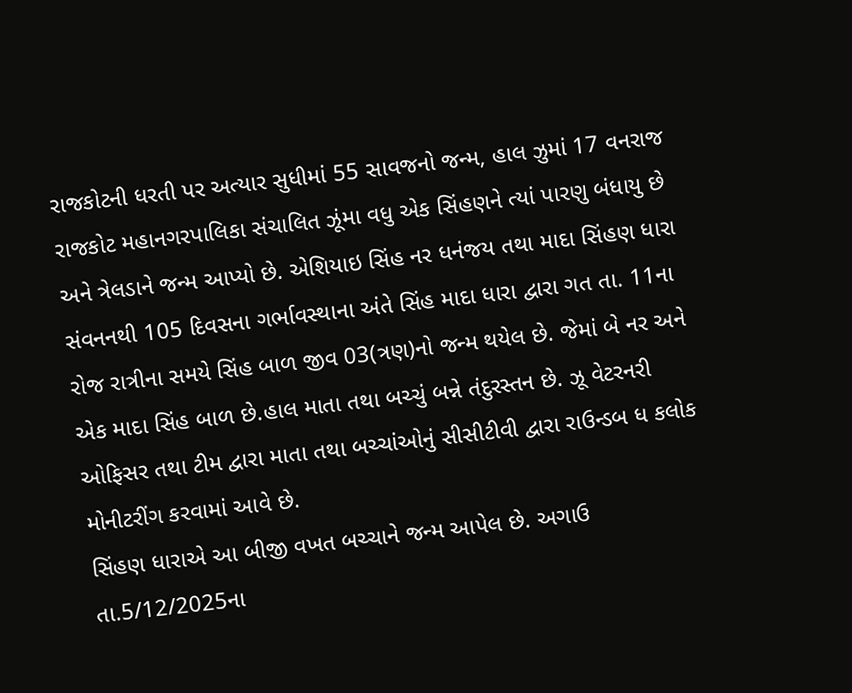રાજકોટની ધરતી પર અત્યાર સુધીમાં 55 સાવજનો જન્મ, હાલ ઝુમાં 17 વનરાજ
રાજકોટ મહાનગરપાલિકા સંચાલિત ઝૂંમા વધુ એક સિંહણને ત્યાં પારણુ બંધાયુ છે અને ત્રેલડાને જન્મ આપ્યો છે. એશિયાઇ સિંહ નર ધનંજય તથા માદા સિંહણ ધારા સંવનનથી 105 દિવસના ગર્ભાવસ્થાના અંતે સિંહ માદા ધારા દ્વારા ગત તા. 11ના રોજ રાત્રીના સમયે સિંહ બાળ જીવ 03(ત્રણ)નો જન્મ થયેલ છે. જેમાં બે નર અને એક માદા સિંહ બાળ છે.હાલ માતા તથા બચ્ચું બન્ને તંદુરસ્તન છે. ઝૂ વેટરનરી ઓફિસર તથા ટીમ દ્વારા માતા તથા બચ્ચાંઓનું સીસીટીવી દ્વારા રાઉન્ડબ ધ કલોક મોનીટરીંગ કરવામાં આવે છે.
સિંહણ ધારાએ આ બીજી વખત બચ્ચાને જન્મ આપેલ છે. અગાઉ તા.5/12/2025ના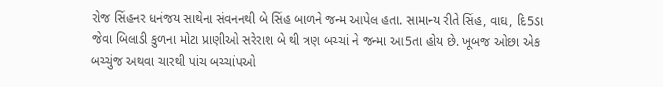રોજ સિંહનર ધનંજય સાથેના સંવનનથી બે સિંહ બાળને જન્મ આપેલ હતા. સામાન્ય રીતે સિંહ, વાઘ, દિ5ડા જેવા બિલાડી કુળના મોટા પ્રાણીઓ સરેરાશ બે થી ત્રણ બચ્ચાં ને જન્મા આ5તા હોય છે. ખૂબજ ઓછા એક બચ્ચુંજ અથવા ચારથી પાંચ બચ્ચાંપઓ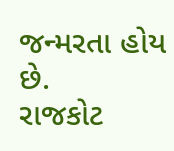જન્મરતા હોય છે.
રાજકોટ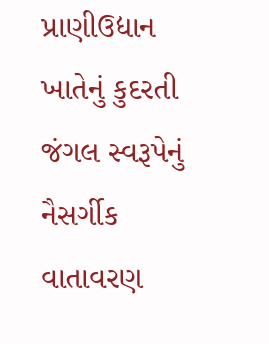પ્રાણીઉદ્યાન ખાતેનું કુદરતી જંગલ સ્વરૂપેનું નૈસર્ગીક વાતાવરણ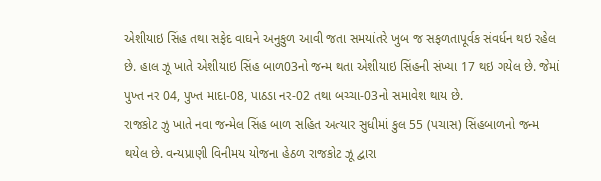એશીયાઇ સિંહ તથા સફેદ વાઘને અનુકુળ આવી જતા સમયાંતરે ખુબ જ સફળતાપૂર્વક સંવર્ધન થઇ રહેલ છે. હાલ ઝૂ ખાતે એશીયાઇ સિંહ બાળ03નો જન્મ થતા એશીયાઇ સિંહની સંખ્યા 17 થઇ ગયેલ છે. જેમાં પુખ્ત નર 04, પુખ્ત માદા-08, પાઠડા નર-02 તથા બચ્ચા-03નો સમાવેશ થાય છે.
રાજકોટ ઝુ ખાતે નવા જન્મેલ સિંહ બાળ સહિત અત્યાર સુધીમાં કુલ 55 (પચાસ) સિંહબાળનો જન્મ થયેલ છે. વન્યપ્રાણી વિનીમય યોજના હેઠળ રાજકોટ ઝૂ દ્વારા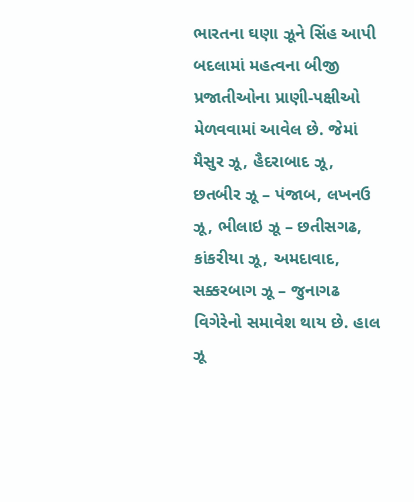ભારતના ઘણા ઝૂને સિંહ આપી બદલામાં મહત્વના બીજી પ્રજાતીઓના પ્રાણી-પક્ષીઓ મેળવવામાં આવેલ છે. જેમાં મૈસુર ઝૂ, હૈદરાબાદ ઝૂ, છતબીર ઝૂ – પંજાબ, લખનઉ ઝૂ, ભીલાઇ ઝૂ – છતીસગઢ, કાંકરીયા ઝૂ, અમદાવાદ, સક્કરબાગ ઝૂ – જુનાગઢ વિગેરેનો સમાવેશ થાય છે. હાલ ઝૂ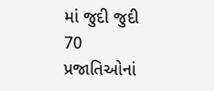માં જુદી જુદી 70 પ્રજાતિઓનાં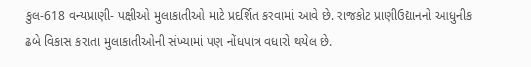કુલ-618 વન્યપ્રાણી- પક્ષીઓ મુલાકાતીઓ માટે પ્રદર્શિત કરવામાં આવે છે. રાજકોટ પ્રાણીઉદ્યાનનો આધુનીક ઢબે વિકાસ કરાતા મુલાકાતીઓની સંખ્યામાં પણ નોંધપાત્ર વધારો થયેલ છે.